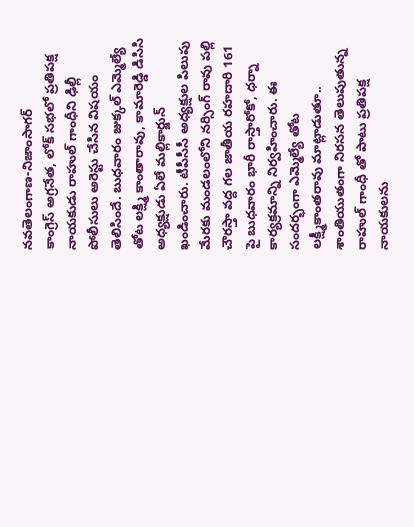నవతెలంగాణ-నిజాంసాగర్
కాంగ్రెస్ అగ్రనేత, లోక్ సభలో ప్రతిపక్ష నాయకుడు రాహుల్ గాంధీని ఢిల్లీ పోలీసులు అరెస్టు చేసిన విషయం తెలిసిందే. బుధవారం జుక్కల్ ఎమ్మెల్యే తోట లక్ష్మి కాంతారావు, కామారెడ్డి డిసిసి అధ్యక్షుడు ఏలే మల్లికార్జున్ ఖండించారు. టీపీసీసీ అధ్యక్షుల పిలుపు మేరకు మండలంలోని నర్సింగ్ రావు పల్లి చౌరస్తా వద్ద గల జాతీయ రహదారి 161 పై బుధవారం భారీ రాస్తారోకో, ధర్నా కార్యక్రమాన్ని నిర్వహించారు. ఈ సందర్భంగా ఎమ్మెల్యే తోట లక్ష్మీకాంతరావు మాట్లాడుతూ.. శాంతియుతంగా నిరసన తెలుపుతున్న రాహుల్ గాంధీ తో పాటు ప్రతిపక్ష నాయకులను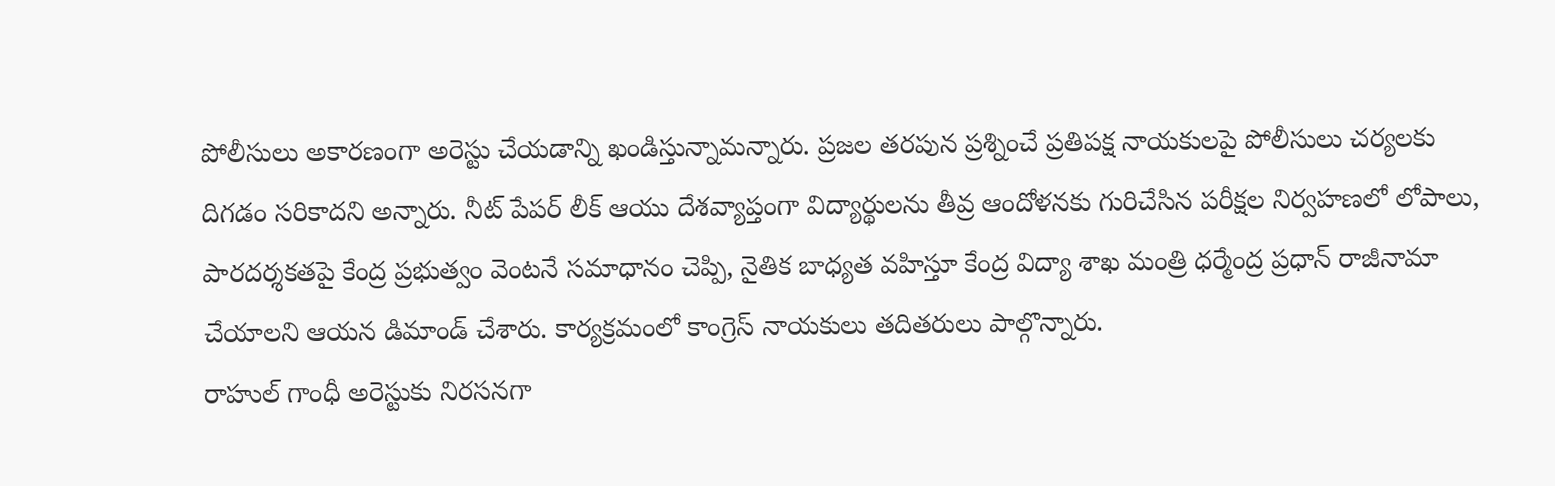పోలీసులు అకారణంగా అరెస్టు చేయడాన్ని ఖండిస్తున్నామన్నారు. ప్రజల తరపున ప్రశ్నించే ప్రతిపక్ష నాయకులపై పోలీసులు చర్యలకు దిగడం సరికాదని అన్నారు. నీట్ పేపర్ లీక్ ఆయు దేశవ్యాప్తంగా విద్యార్థులను తీవ్ర ఆందోళనకు గురిచేసిన పరీక్షల నిర్వహణలో లోపాలు, పారదర్శకతపై కేంద్ర ప్రభుత్వం వెంటనే సమాధానం చెప్పి, నైతిక బాధ్యత వహిస్తూ కేంద్ర విద్యా శాఖ మంత్రి ధర్మేంద్ర ప్రధాన్ రాజీనామా చేయాలని ఆయన డిమాండ్ చేశారు. కార్యక్రమంలో కాంగ్రెస్ నాయకులు తదితరులు పాల్గొన్నారు.
రాహుల్ గాంధీ అరెస్టుకు నిరసనగా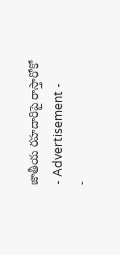జాతీయ రహదారిపై రాస్తారోకో
- Advertisement -
-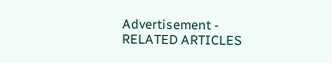Advertisement -
RELATED ARTICLES